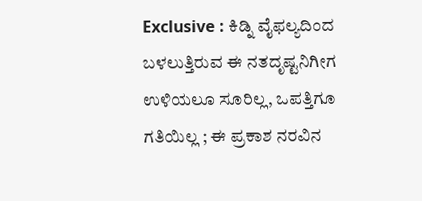Exclusive : ಕಿಡ್ನಿ ವೈಫಲ್ಯದಿಂದ ಬಳಲುತ್ತಿರುವ ಈ ನತದೃಷ್ಟನಿಗೀಗ ಉಳಿಯಲೂ ಸೂರಿಲ್ಲ, ಒಪತ್ತಿಗೂ ಗತಿಯಿಲ್ಲ ; ಈ ಪ್ರಕಾಶ ನರವಿನ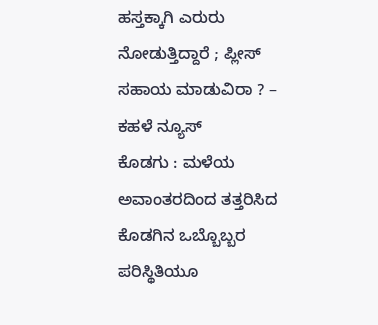ಹಸ್ತಕ್ಕಾಗಿ ಎರುರು ನೋಡುತ್ತಿದ್ದಾರೆ ; ಪ್ಲೀಸ್ ಸಹಾಯ ಮಾಡುವಿರಾ ? – ಕಹಳೆ ನ್ಯೂಸ್
ಕೊಡಗು : ಮಳೆಯ ಅವಾಂತರದಿಂದ ತತ್ತರಿಸಿದ ಕೊಡಗಿನ ಒಬ್ಬೊಬ್ಬರ ಪರಿಸ್ಥಿತಿಯೂ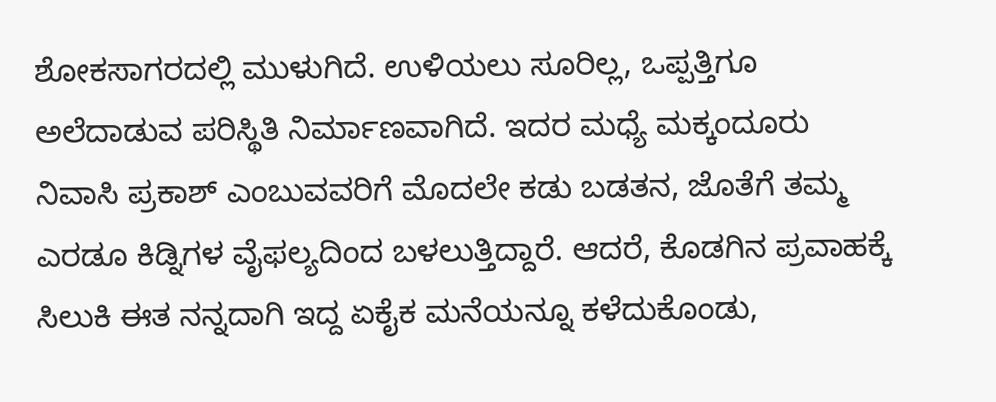ಶೋಕಸಾಗರದಲ್ಲಿ ಮುಳುಗಿದೆ. ಉಳಿಯಲು ಸೂರಿಲ್ಲ, ಒಪ್ಪತ್ತಿಗೂ ಅಲೆದಾಡುವ ಪರಿಸ್ಥಿತಿ ನಿರ್ಮಾಣವಾಗಿದೆ. ಇದರ ಮಧ್ಯೆ ಮಕ್ಕಂದೂರು ನಿವಾಸಿ ಪ್ರಕಾಶ್ ಎಂಬುವವರಿಗೆ ಮೊದಲೇ ಕಡು ಬಡತನ, ಜೊತೆಗೆ ತಮ್ಮ ಎರಡೂ ಕಿಡ್ನಿಗಳ ವೈಫಲ್ಯದಿಂದ ಬಳಲುತ್ತಿದ್ದಾರೆ. ಆದರೆ, ಕೊಡಗಿನ ಪ್ರವಾಹಕ್ಕೆ ಸಿಲುಕಿ ಈತ ನನ್ನದಾಗಿ ಇದ್ದ ಏಕೈಕ ಮನೆಯನ್ನೂ ಕಳೆದುಕೊಂಡು,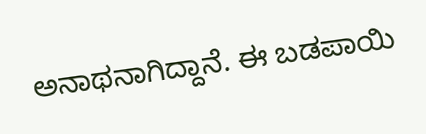ಅನಾಥನಾಗಿದ್ದಾನೆ. ಈ ಬಡಪಾಯಿ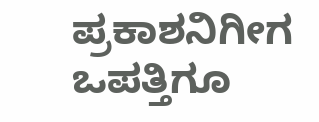ಪ್ರಕಾಶನಿಗೀಗ ಒಪತ್ತಿಗೂ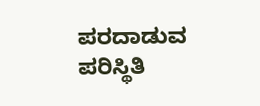ಪರದಾಡುವ ಪರಿಸ್ಥಿತಿ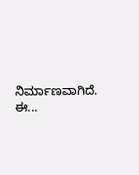ನಿರ್ಮಾಣವಾಗಿದೆ. ಈ...